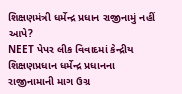શિક્ષણમંત્રી ધર્મેન્દ્ર પ્રધાન રાજીનામું નહીં આપે?
NEET પેપર લીક વિવાદમાં કેન્દ્રીય શિક્ષણપ્રધાન ધર્મેન્દ્ર પ્રધાનના રાજીનામાની માગ ઉગ્ર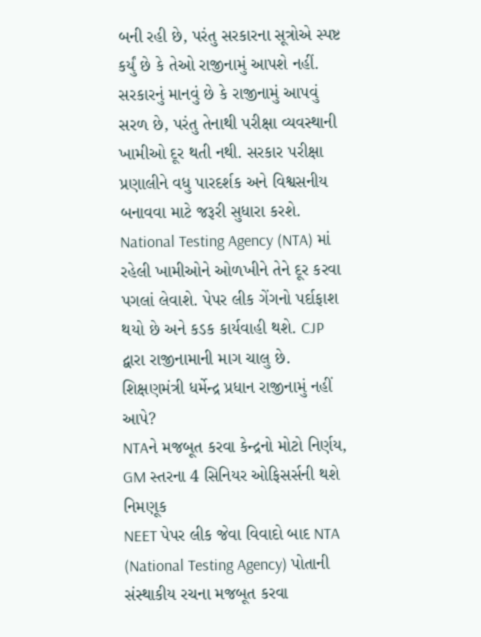બની રહી છે, પરંતુ સરકારના સૂત્રોએ સ્પષ્ટ કર્યું છે કે તેઓ રાજીનામું આપશે નહીં. સરકારનું માનવું છે કે રાજીનામું આપવું સરળ છે, પરંતુ તેનાથી પરીક્ષા વ્યવસ્થાની ખામીઓ દૂર થતી નથી. સરકાર પરીક્ષા પ્રણાલીને વધુ પારદર્શક અને વિશ્વસનીય બનાવવા માટે જરૂરી સુધારા કરશે. National Testing Agency (NTA) માં રહેલી ખામીઓને ઓળખીને તેને દૂર કરવા પગલાં લેવાશે. પેપર લીક ગેંગનો પર્દાફાશ થયો છે અને કડક કાર્યવાહી થશે. CJP દ્વારા રાજીનામાની માગ ચાલુ છે.
શિક્ષણમંત્રી ધર્મેન્દ્ર પ્રધાન રાજીનામું નહીં આપે?
NTAને મજબૂત કરવા કેન્દ્રનો મોટો નિર્ણય, GM સ્તરના 4 સિનિયર ઓફિસર્સની થશે નિમણૂક
NEET પેપર લીક જેવા વિવાદો બાદ NTA (National Testing Agency) પોતાની સંસ્થાકીય રચના મજબૂત કરવા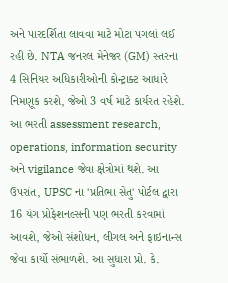અને પારદર્શિતા લાવવા માટે મોટા પગલાં લઈ રહી છે. NTA જનરલ મેનેજર (GM) સ્તરના 4 સિનિયર અધિકારીઓની કોન્ટ્રાક્ટ આધારે નિમણૂક કરશે, જેઓ 3 વર્ષ માટે કાર્યરત રહેશે. આ ભરતી assessment research, operations, information security અને vigilance જેવા ક્ષેત્રોમાં થશે. આ ઉપરાંત, UPSC ના 'પ્રતિભા સેતુ' પોર્ટલ દ્વારા 16 યંગ પ્રોફેશનલ્સની પણ ભરતી કરવામાં આવશે, જેઓ સંશોધન, લીગલ અને ફાઇનાન્સ જેવા કાર્યો સંભાળશે. આ સુધારા પ્રો. કે.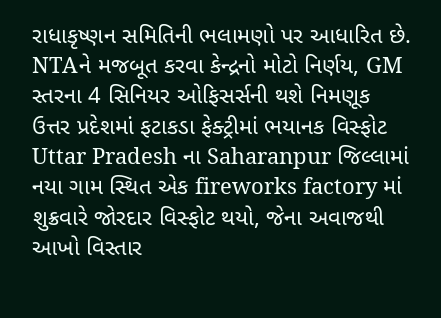રાધાકૃષ્ણન સમિતિની ભલામણો પર આધારિત છે.
NTAને મજબૂત કરવા કેન્દ્રનો મોટો નિર્ણય, GM સ્તરના 4 સિનિયર ઓફિસર્સની થશે નિમણૂક
ઉત્તર પ્રદેશમાં ફટાકડા ફેક્ટ્રીમાં ભયાનક વિસ્ફોટ
Uttar Pradesh ના Saharanpur જિલ્લામાં નયા ગામ સ્થિત એક fireworks factory માં શુક્રવારે જોરદાર વિસ્ફોટ થયો, જેના અવાજથી આખો વિસ્તાર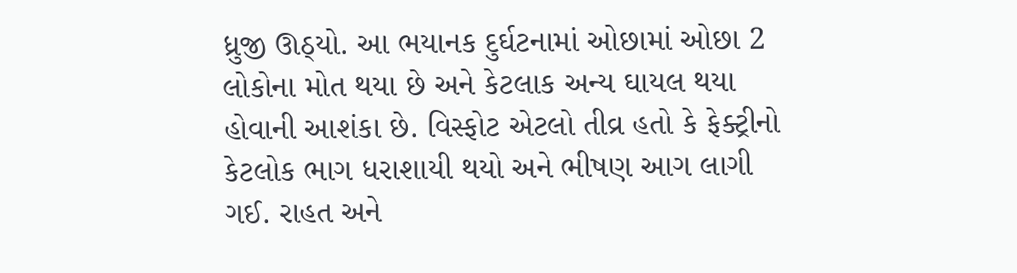ધ્રુજી ઊઠ્યો. આ ભયાનક દુર્ઘટનામાં ઓછામાં ઓછા 2 લોકોના મોત થયા છે અને કેટલાક અન્ય ઘાયલ થયા હોવાની આશંકા છે. વિસ્ફોટ એટલો તીવ્ર હતો કે ફેક્ટ્રીનો કેટલોક ભાગ ધરાશાયી થયો અને ભીષણ આગ લાગી ગઈ. રાહત અને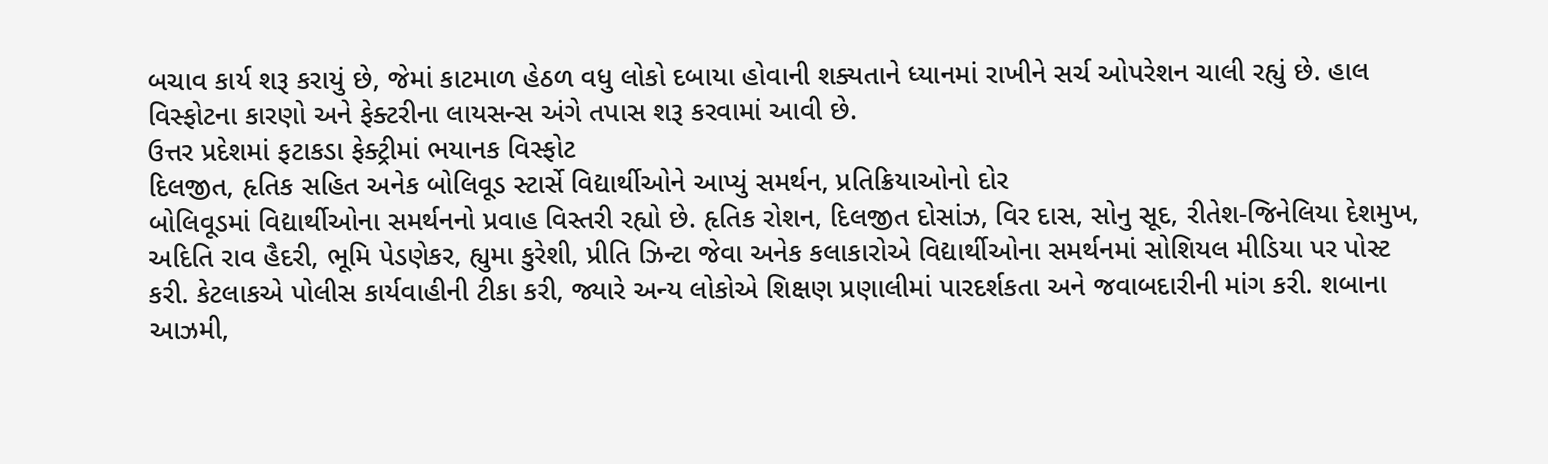બચાવ કાર્ય શરૂ કરાયું છે, જેમાં કાટમાળ હેઠળ વધુ લોકો દબાયા હોવાની શક્યતાને ધ્યાનમાં રાખીને સર્ચ ઓપરેશન ચાલી રહ્યું છે. હાલ વિસ્ફોટના કારણો અને ફેક્ટરીના લાયસન્સ અંગે તપાસ શરૂ કરવામાં આવી છે.
ઉત્તર પ્રદેશમાં ફટાકડા ફેક્ટ્રીમાં ભયાનક વિસ્ફોટ
દિલજીત, હૃતિક સહિત અનેક બોલિવૂડ સ્ટાર્સે વિદ્યાર્થીઓને આપ્યું સમર્થન, પ્રતિક્રિયાઓનો દોર
બોલિવૂડમાં વિદ્યાર્થીઓના સમર્થનનો પ્રવાહ વિસ્તરી રહ્યો છે. હૃતિક રોશન, દિલજીત દોસાંઝ, વિર દાસ, સોનુ સૂદ, રીતેશ-જિનેલિયા દેશમુખ, અદિતિ રાવ હૈદરી, ભૂમિ પેડણેકર, હ્યુમા કુરેશી, પ્રીતિ ઝિન્ટા જેવા અનેક કલાકારોએ વિદ્યાર્થીઓના સમર્થનમાં સોશિયલ મીડિયા પર પોસ્ટ કરી. કેટલાકએ પોલીસ કાર્યવાહીની ટીકા કરી, જ્યારે અન્ય લોકોએ શિક્ષણ પ્રણાલીમાં પારદર્શકતા અને જવાબદારીની માંગ કરી. શબાના આઝમી,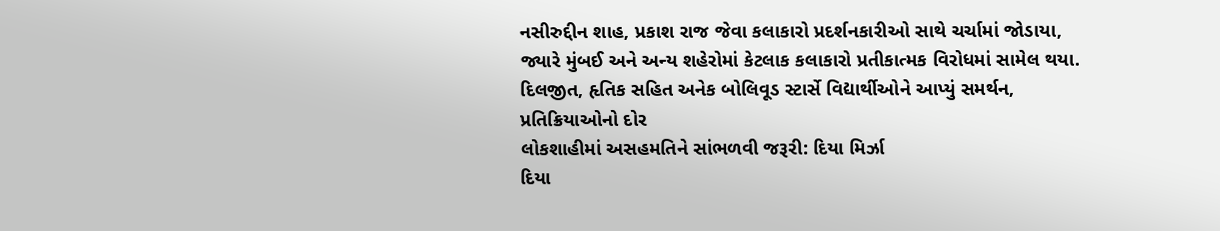નસીરુદ્દીન શાહ, પ્રકાશ રાજ જેવા કલાકારો પ્રદર્શનકારીઓ સાથે ચર્ચામાં જોડાયા, જ્યારે મુંબઈ અને અન્ય શહેરોમાં કેટલાક કલાકારો પ્રતીકાત્મક વિરોધમાં સામેલ થયા.
દિલજીત, હૃતિક સહિત અનેક બોલિવૂડ સ્ટાર્સે વિદ્યાર્થીઓને આપ્યું સમર્થન, પ્રતિક્રિયાઓનો દોર
લોકશાહીમાં અસહમતિને સાંભળવી જરૂરી: દિયા મિર્ઝા
દિયા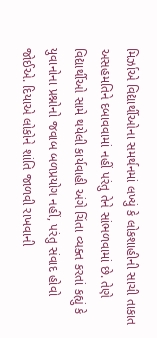મિર્ઝાએ વિદ્યાર્થીઓના સમર્થનમાં લખ્યું કે લોકશાહીની સાચી તાકાત અસહમતિને દબાવવામાં નહીં પરંતુ તેને સાંભળવામાં છે. તેણે વિદ્યાર્થીઓ સામે થયેલી કાર્યવાહી અંગે ચિંતા વ્યક્ત કરતાં કહ્યું કે યુવાનોના પ્રશ્નોનો જવાબ બળપ્રયોગ નહીં, પરંતુ સંવાદ હોવો જોઈએ. દિયાએ લોકોને શાંતિ જાળવી રાખવાની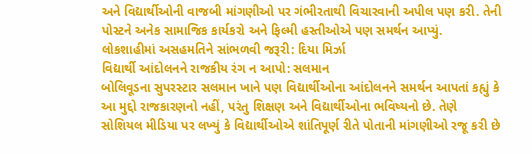અને વિદ્યાર્થીઓની વાજબી માંગણીઓ પર ગંભીરતાથી વિચારવાની અપીલ પણ કરી. તેની પોસ્ટને અનેક સામાજિક કાર્યકરો અને ફિલ્મી હસ્તીઓએ પણ સમર્થન આપ્યું.
લોકશાહીમાં અસહમતિને સાંભળવી જરૂરી: દિયા મિર્ઝા
વિદ્યાર્થી આંદોલનને રાજકીય રંગ ન આપો: સલમાન
બોલિવૂડના સુપરસ્ટાર સલમાન ખાને પણ વિદ્યાર્થીઓના આંદોલનને સમર્થન આપતાં કહ્યું કે આ મુદ્દો રાજકારણનો નહીં, પરંતુ શિક્ષણ અને વિદ્યાર્થીઓના ભવિષ્યનો છે. તેણે સોશિયલ મીડિયા પર લખ્યું કે વિદ્યાર્થીઓએ શાંતિપૂર્ણ રીતે પોતાની માંગણીઓ રજૂ કરી છે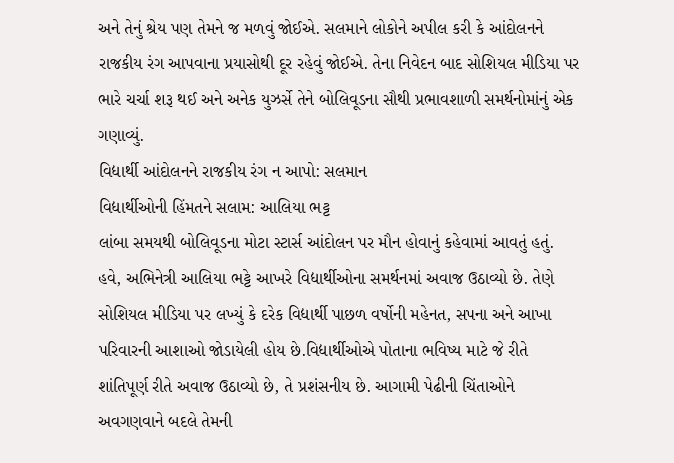અને તેનું શ્રેય પણ તેમને જ મળવું જોઈએ. સલમાને લોકોને અપીલ કરી કે આંદોલનને રાજકીય રંગ આપવાના પ્રયાસોથી દૂર રહેવું જોઈએ. તેના નિવેદન બાદ સોશિયલ મીડિયા પર ભારે ચર્ચા શરૂ થઈ અને અનેક યુઝર્સે તેને બોલિવૂડના સૌથી પ્રભાવશાળી સમર્થનોમાંનું એક ગણાવ્યું.
વિદ્યાર્થી આંદોલનને રાજકીય રંગ ન આપો: સલમાન
વિદ્યાર્થીઓની હિંમતને સલામ: આલિયા ભટ્ટ
લાંબા સમયથી બોલિવૂડના મોટા સ્ટાર્સ આંદોલન પર મૌન હોવાનું કહેવામાં આવતું હતું. હવે, અભિનેત્રી આલિયા ભટ્ટે આખરે વિદ્યાર્થીઓના સમર્થનમાં અવાજ ઉઠાવ્યો છે. તેણે સોશિયલ મીડિયા પર લખ્યું કે દરેક વિદ્યાર્થી પાછળ વર્ષોની મહેનત, સપના અને આખા પરિવારની આશાઓ જોડાયેલી હોય છે.વિદ્યાર્થીઓએ પોતાના ભવિષ્ય માટે જે રીતે શાંતિપૂર્ણ રીતે અવાજ ઉઠાવ્યો છે, તે પ્રશંસનીય છે. આગામી પેઢીની ચિંતાઓને અવગણવાને બદલે તેમની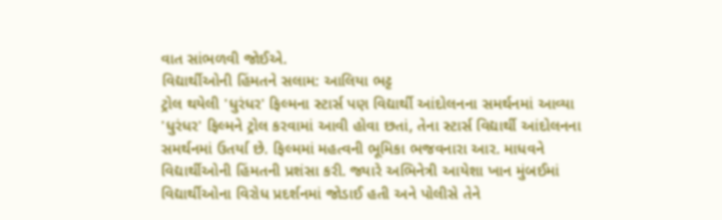વાત સાંભળવી જોઈએ.
વિદ્યાર્થીઓની હિંમતને સલામ: આલિયા ભટ્ટ
ટ્રોલ થયેલી 'ધુરંધર' ફિલ્મના સ્ટાર્સ પણ વિદ્યાર્થી આંદોલનના સમર્થનમાં આવ્યા
'ધુરંધર' ફિલ્મને ટ્રોલ કરવામાં આવી હોવા છતાં, તેના સ્ટાર્સ વિદ્યાર્થી આંદોલનના સમર્થનમાં ઉતર્યા છે. ફિલ્મમાં મહત્વની ભૂમિકા ભજવનારા આર. માધવને વિદ્યાર્થીઓની હિંમતની પ્રશંસા કરી. જ્યારે અભિનેત્રી આયેશા ખાન મુંબઈમાં વિદ્યાર્થીઓના વિરોધ પ્રદર્શનમાં જોડાઈ હતી અને પોલીસે તેને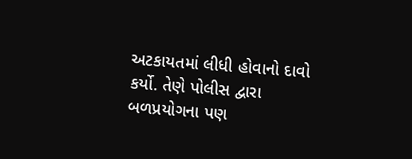અટકાયતમાં લીધી હોવાનો દાવો કર્યો. તેણે પોલીસ દ્વારા બળપ્રયોગના પણ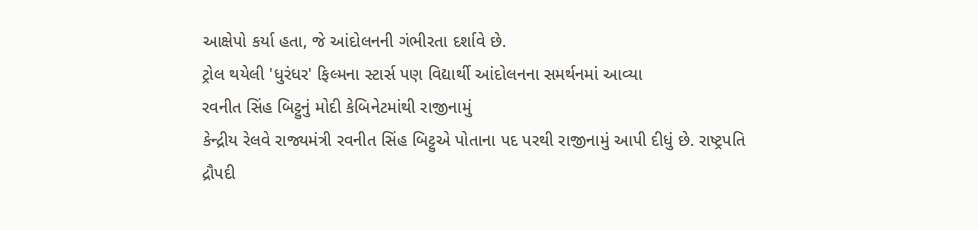આક્ષેપો કર્યા હતા, જે આંદોલનની ગંભીરતા દર્શાવે છે.
ટ્રોલ થયેલી 'ધુરંધર' ફિલ્મના સ્ટાર્સ પણ વિદ્યાર્થી આંદોલનના સમર્થનમાં આવ્યા
રવનીત સિંહ બિટ્ટુનું મોદી કેબિનેટમાંથી રાજીનામું
કેન્દ્રીય રેલવે રાજ્યમંત્રી રવનીત સિંહ બિટ્ટુએ પોતાના પદ પરથી રાજીનામું આપી દીધું છે. રાષ્ટ્રપતિ દ્રૌપદી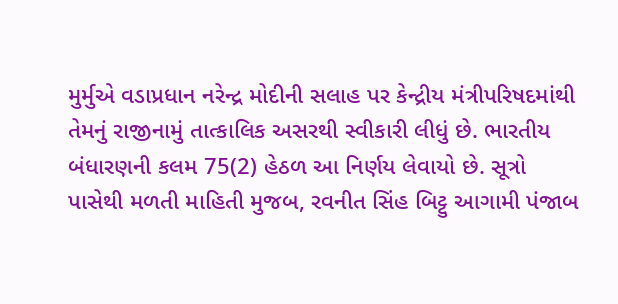મુર્મુએ વડાપ્રધાન નરેન્દ્ર મોદીની સલાહ પર કેન્દ્રીય મંત્રીપરિષદમાંથી તેમનું રાજીનામું તાત્કાલિક અસરથી સ્વીકારી લીધું છે. ભારતીય બંધારણની કલમ 75(2) હેઠળ આ નિર્ણય લેવાયો છે. સૂત્રો પાસેથી મળતી માહિતી મુજબ, રવનીત સિંહ બિટ્ટુ આગામી પંજાબ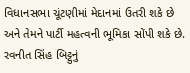વિધાનસભા ચૂંટણીમાં મેદાનમાં ઉતરી શકે છે અને તેમને પાર્ટી મહત્વની ભૂમિકા સોંપી શકે છે.
રવનીત સિંહ બિટ્ટુનું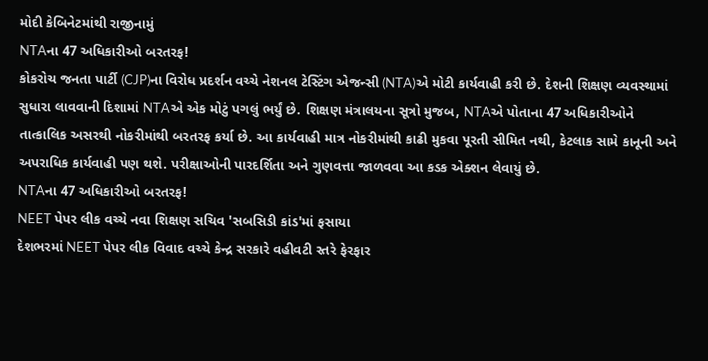મોદી કેબિનેટમાંથી રાજીનામું
NTAના 47 અધિકારીઓ બરતરફ!
કોકરોચ જનતા પાર્ટી (CJP)ના વિરોધ પ્રદર્શન વચ્ચે નેશનલ ટેસ્ટિંગ એજન્સી (NTA)એ મોટી કાર્યવાહી કરી છે. દેશની શિક્ષણ વ્યવસ્થામાં સુધારા લાવવાની દિશામાં NTAએ એક મોટું પગલું ભર્યું છે. શિક્ષણ મંત્રાલયના સૂત્રો મુજબ, NTAએ પોતાના 47 અધિકારીઓને તાત્કાલિક અસરથી નોકરીમાંથી બરતરફ કર્યા છે. આ કાર્યવાહી માત્ર નોકરીમાંથી કાઢી મુકવા પૂરતી સીમિત નથી, કેટલાક સામે કાનૂની અને અપરાધિક કાર્યવાહી પણ થશે. પરીક્ષાઓની પારદર્શિતા અને ગુણવત્તા જાળવવા આ કડક એક્શન લેવાયું છે.
NTAના 47 અધિકારીઓ બરતરફ!
NEET પેપર લીક વચ્ચે નવા શિક્ષણ સચિવ 'સબસિડી કાંડ'માં ફસાયા
દેશભરમાં NEET પેપર લીક વિવાદ વચ્ચે કેન્દ્ર સરકારે વહીવટી સ્તરે ફેરફાર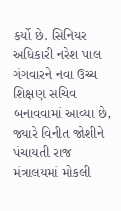કર્યો છે. સિનિયર અધિકારી નરેશ પાલ ગંગવારને નવા ઉચ્ચ શિક્ષણ સચિવ બનાવવામાં આવ્યા છે, જ્યારે વિનીત જોશીને પંચાયતી રાજ મંત્રાલયમાં મોકલી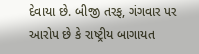દેવાયા છે. બીજી તરફ, ગંગવાર પર આરોપ છે કે રાષ્ટ્રીય બાગાયત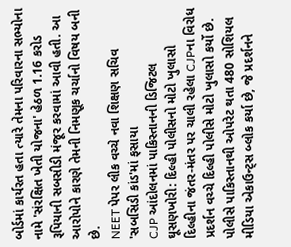બોર્ડમાં કાર્યરત હતા ત્યારે તેમના પરિવારના સભ્યોના નામે 'સંરક્ષિત ખેતી યોજના' હેઠળ 1.16 કરોડ રૂપિયાની સબસીડી મંજૂર કરવામાં આવી હતી. આ આરોપોને કારણે તેમની નિમણૂક ચર્ચાનો વિષય બની છે.
NEET પેપર લીક વચ્ચે નવા શિક્ષણ સચિવ 'સબસિડી કાંડ'માં ફસાયા
CJP આંદોલનમાં પાકિસ્તાનની ડિજિટલ ઘૂસણખોરી: દિલ્હી પોલીસનો મોટો ખુલાસો
દિલ્હીના જંતર-મંતર પર ચાલી રહેલા CJPના વિરોધ પ્રદર્શન વચ્ચે દિલ્હી પોલીસે મોટો ખુલાસો કર્યો છે. પોલીસે પાકિસ્તાનથી ઓપરેટ થતા 480 સોશિયલ મીડિયા એકાઉન્ટ્સ બ્લોક કર્યા છે, જે પ્રદર્શનને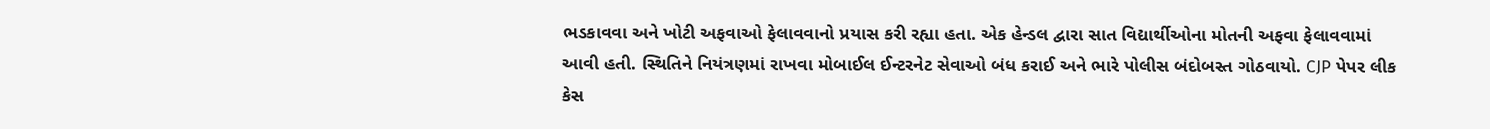ભડકાવવા અને ખોટી અફવાઓ ફેલાવવાનો પ્રયાસ કરી રહ્યા હતા. એક હેન્ડલ દ્વારા સાત વિદ્યાર્થીઓના મોતની અફવા ફેલાવવામાં આવી હતી. સ્થિતિને નિયંત્રણમાં રાખવા મોબાઈલ ઈન્ટરનેટ સેવાઓ બંધ કરાઈ અને ભારે પોલીસ બંદોબસ્ત ગોઠવાયો. CJP પેપર લીક કેસ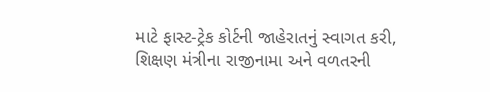માટે ફાસ્ટ-ટ્રેક કોર્ટની જાહેરાતનું સ્વાગત કરી, શિક્ષણ મંત્રીના રાજીનામા અને વળતરની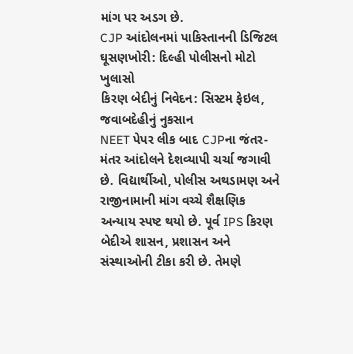માંગ પર અડગ છે.
CJP આંદોલનમાં પાકિસ્તાનની ડિજિટલ ઘૂસણખોરી: દિલ્હી પોલીસનો મોટો ખુલાસો
કિરણ બેદીનું નિવેદન: સિસ્ટમ ફેઇલ, જવાબદેહીનું નુકસાન
NEET પેપર લીક બાદ CJPના જંતર-મંતર આંદોલને દેશવ્યાપી ચર્ચા જગાવી છે. વિદ્યાર્થીઓ, પોલીસ અથડામણ અને રાજીનામાની માંગ વચ્ચે શૈક્ષણિક અન્યાય સ્પષ્ટ થયો છે. પૂર્વ IPS કિરણ બેદીએ શાસન, પ્રશાસન અને સંસ્થાઓની ટીકા કરી છે. તેમણે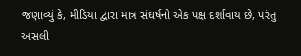જણાવ્યું કે, મીડિયા દ્વારા માત્ર સંઘર્ષનો એક પક્ષ દર્શાવાય છે, પરંતુ અસલી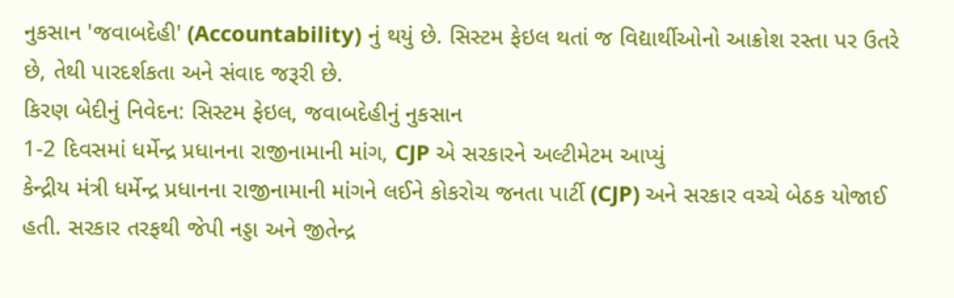નુકસાન 'જવાબદેહી' (Accountability) નું થયું છે. સિસ્ટમ ફેઇલ થતાં જ વિદ્યાર્થીઓનો આક્રોશ રસ્તા પર ઉતરે છે, તેથી પારદર્શકતા અને સંવાદ જરૂરી છે.
કિરણ બેદીનું નિવેદન: સિસ્ટમ ફેઇલ, જવાબદેહીનું નુકસાન
1-2 દિવસમાં ધર્મેન્દ્ર પ્રધાનના રાજીનામાની માંગ, CJP એ સરકારને અલ્ટીમેટમ આપ્યું
કેન્દ્રીય મંત્રી ધર્મેન્દ્ર પ્રધાનના રાજીનામાની માંગને લઈને કોકરોચ જનતા પાર્ટી (CJP) અને સરકાર વચ્ચે બેઠક યોજાઈ હતી. સરકાર તરફથી જેપી નડ્ડા અને જીતેન્દ્ર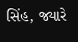સિંહ, જ્યારે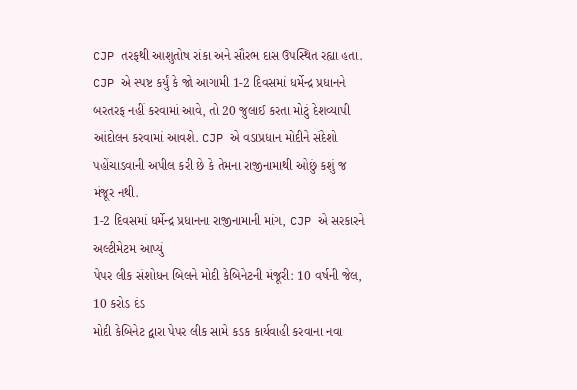CJP તરફથી આશુતોષ રાંકા અને સૌરભ દાસ ઉપસ્થિત રહ્યા હતા. CJP એ સ્પષ્ટ કર્યું કે જો આગામી 1-2 દિવસમાં ધર્મેન્દ્ર પ્રધાનને બરતરફ નહીં કરવામાં આવે, તો 20 જુલાઈ કરતા મોટું દેશવ્યાપી આંદોલન કરવામાં આવશે. CJP એ વડાપ્રધાન મોદીને સંદેશો પહોંચાડવાની અપીલ કરી છે કે તેમના રાજીનામાથી ઓછું કશું જ મંજૂર નથી.
1-2 દિવસમાં ધર્મેન્દ્ર પ્રધાનના રાજીનામાની માંગ, CJP એ સરકારને અલ્ટીમેટમ આપ્યું
પેપર લીક સંશોધન બિલને મોદી કેબિનેટની મંજૂરી: 10 વર્ષની જેલ, 10 કરોડ દંડ
મોદી કેબિનેટ દ્વારા પેપર લીક સામે કડક કાર્યવાહી કરવાના નવા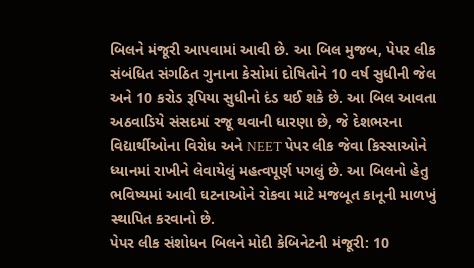બિલને મંજૂરી આપવામાં આવી છે. આ બિલ મુજબ, પેપર લીક સંબંધિત સંગઠિત ગુનાના કેસોમાં દોષિતોને 10 વર્ષ સુધીની જેલ અને 10 કરોડ રૂપિયા સુધીનો દંડ થઈ શકે છે. આ બિલ આવતા અઠવાડિયે સંસદમાં રજૂ થવાની ધારણા છે, જે દેશભરના વિદ્યાર્થીઓના વિરોધ અને NEET પેપર લીક જેવા કિસ્સાઓને ધ્યાનમાં રાખીને લેવાયેલું મહત્વપૂર્ણ પગલું છે. આ બિલનો હેતુ ભવિષ્યમાં આવી ઘટનાઓને રોકવા માટે મજબૂત કાનૂની માળખું સ્થાપિત કરવાનો છે.
પેપર લીક સંશોધન બિલને મોદી કેબિનેટની મંજૂરી: 10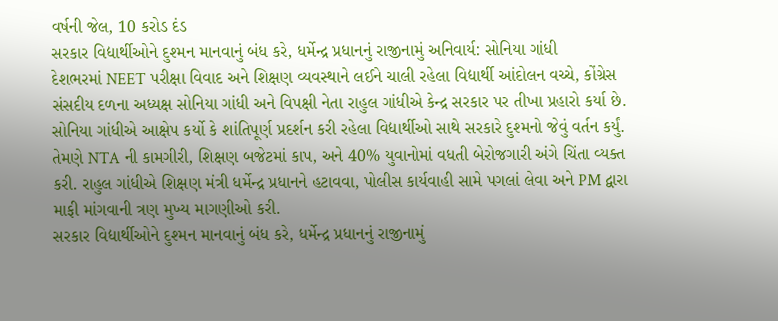વર્ષની જેલ, 10 કરોડ દંડ
સરકાર વિદ્યાર્થીઓને દુશ્મન માનવાનું બંધ કરે, ધર્મેન્દ્ર પ્રધાનનું રાજીનામું અનિવાર્ય: સોનિયા ગાંધી
દેશભરમાં NEET પરીક્ષા વિવાદ અને શિક્ષણ વ્યવસ્થાને લઈને ચાલી રહેલા વિદ્યાર્થી આંદોલન વચ્ચે, કોંગ્રેસ સંસદીય દળના અધ્યક્ષ સોનિયા ગાંધી અને વિપક્ષી નેતા રાહુલ ગાંધીએ કેન્દ્ર સરકાર પર તીખા પ્રહારો કર્યા છે. સોનિયા ગાંધીએ આક્ષેપ કર્યો કે શાંતિપૂર્ણ પ્રદર્શન કરી રહેલા વિદ્યાર્થીઓ સાથે સરકારે દુશ્મનો જેવું વર્તન કર્યું. તેમણે NTA ની કામગીરી, શિક્ષણ બજેટમાં કાપ, અને 40% યુવાનોમાં વધતી બેરોજગારી અંગે ચિંતા વ્યક્ત કરી. રાહુલ ગાંધીએ શિક્ષણ મંત્રી ધર્મેન્દ્ર પ્રધાનને હટાવવા, પોલીસ કાર્યવાહી સામે પગલાં લેવા અને PM દ્વારા માફી માંગવાની ત્રણ મુખ્ય માગણીઓ કરી.
સરકાર વિદ્યાર્થીઓને દુશ્મન માનવાનું બંધ કરે, ધર્મેન્દ્ર પ્રધાનનું રાજીનામું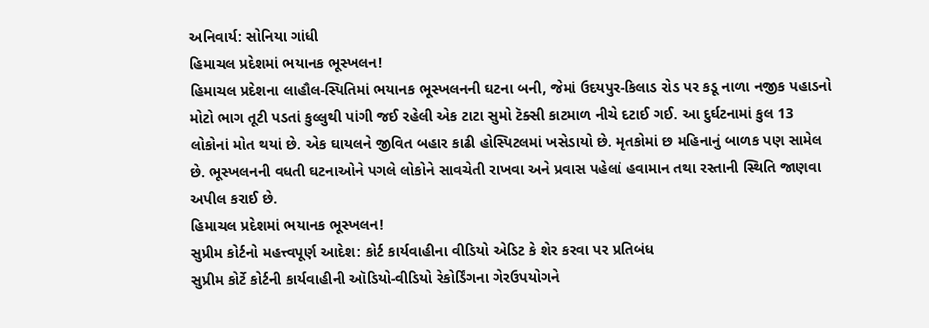અનિવાર્ય: સોનિયા ગાંધી
હિમાચલ પ્રદેશમાં ભયાનક ભૂસ્ખલન!
હિમાચલ પ્રદેશના લાહૌલ-સ્પિતિમાં ભયાનક ભૂસ્ખલનની ઘટના બની, જેમાં ઉદયપુર-કિલાડ રોડ પર કડૂ નાળા નજીક પહાડનો મોટો ભાગ તૂટી પડતાં કુલ્લુથી પાંગી જઈ રહેલી એક ટાટા સુમો ટૅક્સી કાટમાળ નીચે દટાઈ ગઈ. આ દુર્ઘટનામાં કુલ 13 લોકોનાં મોત થયાં છે. એક ઘાયલને જીવિત બહાર કાઢી હોસ્પિટલમાં ખસેડાયો છે. મૃતકોમાં છ મહિનાનું બાળક પણ સામેલ છે. ભૂસ્ખલનની વધતી ઘટનાઓને પગલે લોકોને સાવચેતી રાખવા અને પ્રવાસ પહેલાં હવામાન તથા રસ્તાની સ્થિતિ જાણવા અપીલ કરાઈ છે.
હિમાચલ પ્રદેશમાં ભયાનક ભૂસ્ખલન!
સુપ્રીમ કોર્ટનો મહત્ત્વપૂર્ણ આદેશ: કોર્ટ કાર્યવાહીના વીડિયો એડિટ કે શેર કરવા પર પ્રતિબંધ
સુપ્રીમ કોર્ટે કોર્ટની કાર્યવાહીની ઑડિયો-વીડિયો રેકોર્ડિંગના ગેરઉપયોગને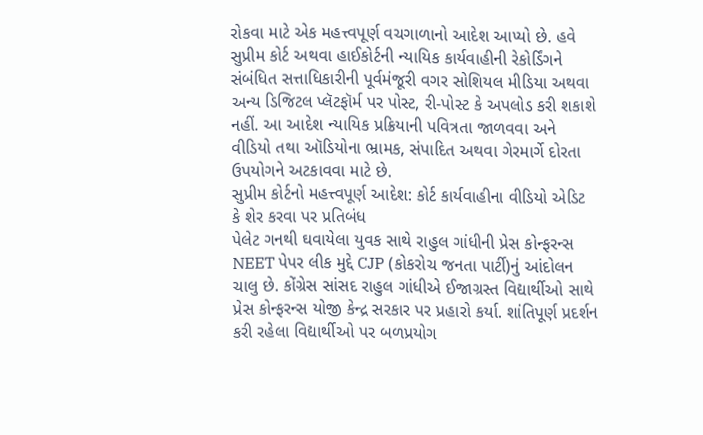રોકવા માટે એક મહત્ત્વપૂર્ણ વચગાળાનો આદેશ આપ્યો છે. હવે સુપ્રીમ કોર્ટ અથવા હાઈકોર્ટની ન્યાયિક કાર્યવાહીની રેકોર્ડિંગને સંબંધિત સત્તાધિકારીની પૂર્વમંજૂરી વગર સોશિયલ મીડિયા અથવા અન્ય ડિજિટલ પ્લૅટફૉર્મ પર પોસ્ટ, રી-પોસ્ટ કે અપલોડ કરી શકાશે નહીં. આ આદેશ ન્યાયિક પ્રક્રિયાની પવિત્રતા જાળવવા અને વીડિયો તથા ઑડિયોના ભ્રામક, સંપાદિત અથવા ગેરમાર્ગે દોરતા ઉપયોગને અટકાવવા માટે છે.
સુપ્રીમ કોર્ટનો મહત્ત્વપૂર્ણ આદેશ: કોર્ટ કાર્યવાહીના વીડિયો એડિટ કે શેર કરવા પર પ્રતિબંધ
પેલેટ ગનથી ઘવાયેલા યુવક સાથે રાહુલ ગાંધીની પ્રેસ કોન્ફરન્સ
NEET પેપર લીક મુદ્દે CJP (કોકરોચ જનતા પાર્ટી)નું આંદોલન ચાલુ છે. કોંગ્રેસ સાંસદ રાહુલ ગાંધીએ ઈજાગ્રસ્ત વિદ્યાર્થીઓ સાથે પ્રેસ કોન્ફરન્સ યોજી કેન્દ્ર સરકાર પર પ્રહારો કર્યા. શાંતિપૂર્ણ પ્રદર્શન કરી રહેલા વિદ્યાર્થીઓ પર બળપ્રયોગ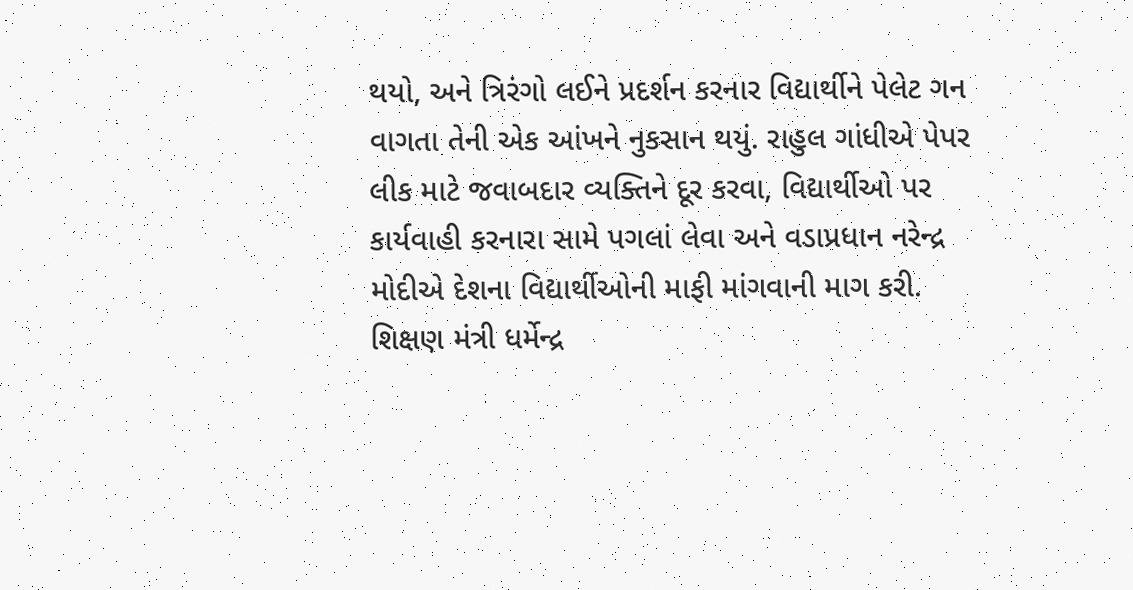થયો, અને ત્રિરંગો લઈને પ્રદર્શન કરનાર વિદ્યાર્થીને પેલેટ ગન વાગતા તેની એક આંખને નુકસાન થયું. રાહુલ ગાંધીએ પેપર લીક માટે જવાબદાર વ્યક્તિને દૂર કરવા, વિદ્યાર્થીઓ પર કાર્યવાહી કરનારા સામે પગલાં લેવા અને વડાપ્રધાન નરેન્દ્ર મોદીએ દેશના વિદ્યાર્થીઓની માફી માંગવાની માગ કરી. શિક્ષણ મંત્રી ધર્મેન્દ્ર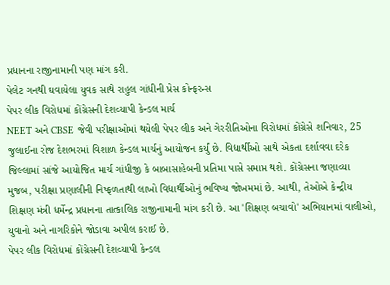પ્રધાનના રાજીનામાની પણ માંગ કરી.
પેલેટ ગનથી ઘવાયેલા યુવક સાથે રાહુલ ગાંધીની પ્રેસ કોન્ફરન્સ
પેપર લીક વિરોધમાં કોંગ્રેસની દેશવ્યાપી કેન્ડલ માર્ચ
NEET અને CBSE જેવી પરીક્ષાઓમાં થયેલી પેપર લીક અને ગેરરીતિઓના વિરોધમાં કોંગ્રેસે શનિવાર, 25 જુલાઈના રોજ દેશભરમાં વિશાળ કેન્ડલ માર્ચનું આયોજન કર્યું છે. વિદ્યાર્થીઓ સાથે એકતા દર્શાવવા દરેક જિલ્લામાં સાંજે આયોજિત માર્ચ ગાંધીજી કે બાબાસાહેબની પ્રતિમા પાસે સમાપ્ત થશે. કોંગ્રેસના જણાવ્યા મુજબ, પરીક્ષા પ્રણાલીની નિષ્ફળતાથી લાખો વિદ્યાર્થીઓનું ભવિષ્ય જોખમમાં છે. આથી, તેઓએ કેન્દ્રીય શિક્ષણ મંત્રી ધર્મેન્દ્ર પ્રધાનના તાત્કાલિક રાજીનામાની માંગ કરી છે. આ 'શિક્ષણ બચાવો' અભિયાનમાં વાલીઓ, યુવાનો અને નાગરિકોને જોડાવા અપીલ કરાઈ છે.
પેપર લીક વિરોધમાં કોંગ્રેસની દેશવ્યાપી કેન્ડલ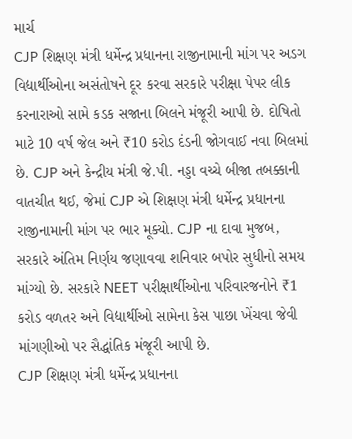માર્ચ
CJP શિક્ષણ મંત્રી ધર્મેન્દ્ર પ્રધાનના રાજીનામાની માંગ પર અડગ
વિદ્યાર્થીઓના અસંતોષને દૂર કરવા સરકારે પરીક્ષા પેપર લીક કરનારાઓ સામે કડક સજાના બિલને મંજૂરી આપી છે. દોષિતો માટે 10 વર્ષ જેલ અને ₹10 કરોડ દંડની જોગવાઈ નવા બિલમાં છે. CJP અને કેન્દ્રીય મંત્રી જે.પી. નડ્ડા વચ્ચે બીજા તબક્કાની વાતચીત થઈ, જેમાં CJP એ શિક્ષણ મંત્રી ધર્મેન્દ્ર પ્રધાનના રાજીનામાની માંગ પર ભાર મૂક્યો. CJP ના દાવા મુજબ, સરકારે અંતિમ નિર્ણય જણાવવા શનિવાર બપોર સુધીનો સમય માંગ્યો છે. સરકારે NEET પરીક્ષાર્થીઓના પરિવારજનોને ₹1 કરોડ વળતર અને વિદ્યાર્થીઓ સામેના કેસ પાછા ખેંચવા જેવી માંગણીઓ પર સૈદ્ધાંતિક મંજૂરી આપી છે.
CJP શિક્ષણ મંત્રી ધર્મેન્દ્ર પ્રધાનના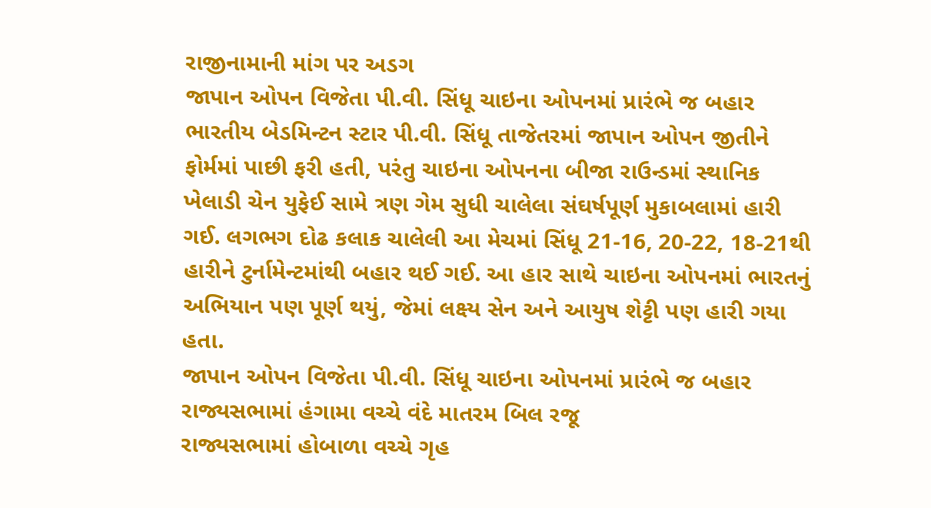રાજીનામાની માંગ પર અડગ
જાપાન ઓપન વિજેતા પી.વી. સિંધૂ ચાઇના ઓપનમાં પ્રારંભે જ બહાર
ભારતીય બેડમિન્ટન સ્ટાર પી.વી. સિંધૂ તાજેતરમાં જાપાન ઓપન જીતીને ફોર્મમાં પાછી ફરી હતી, પરંતુ ચાઇના ઓપનના બીજા રાઉન્ડમાં સ્થાનિક ખેલાડી ચેન યુફેઈ સામે ત્રણ ગેમ સુધી ચાલેલા સંઘર્ષપૂર્ણ મુકાબલામાં હારી ગઈ. લગભગ દોઢ કલાક ચાલેલી આ મેચમાં સિંધૂ 21-16, 20-22, 18-21થી હારીને ટુર્નામેન્ટમાંથી બહાર થઈ ગઈ. આ હાર સાથે ચાઇના ઓપનમાં ભારતનું અભિયાન પણ પૂર્ણ થયું, જેમાં લક્ષ્ય સેન અને આયુષ શેટ્ટી પણ હારી ગયા હતા.
જાપાન ઓપન વિજેતા પી.વી. સિંધૂ ચાઇના ઓપનમાં પ્રારંભે જ બહાર
રાજ્યસભામાં હંગામા વચ્ચે વંદે માતરમ બિલ રજૂ
રાજ્યસભામાં હોબાળા વચ્ચે ગૃહ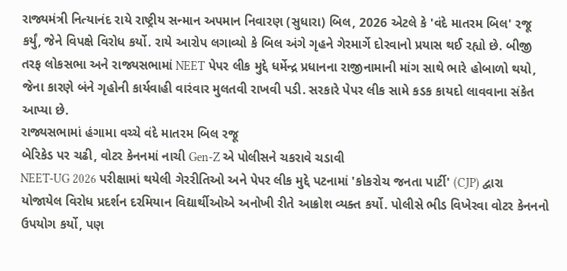રાજ્યમંત્રી નિત્યાનંદ રાયે રાષ્ટ્રીય સન્માન અપમાન નિવારણ (સુધારા) બિલ, 2026 એટલે કે 'વંદે માતરમ બિલ' રજૂ કર્યું, જેને વિપક્ષે વિરોધ કર્યો. રાયે આરોપ લગાવ્યો કે બિલ અંગે ગૃહને ગેરમાર્ગે દોરવાનો પ્રયાસ થઈ રહ્યો છે. બીજી તરફ લોકસભા અને રાજ્યસભામાં NEET પેપર લીક મુદ્દે ધર્મેન્દ્ર પ્રધાનના રાજીનામાની માંગ સાથે ભારે હોબાળો થયો, જેના કારણે બંને ગૃહોની કાર્યવાહી વારંવાર મુલતવી રાખવી પડી. સરકારે પેપર લીક સામે કડક કાયદો લાવવાના સંકેત આપ્યા છે.
રાજ્યસભામાં હંગામા વચ્ચે વંદે માતરમ બિલ રજૂ
બેરિકેડ પર ચઢી, વોટર કેનનમાં નાચી Gen-Z એ પોલીસને ચકરાવે ચડાવી
NEET-UG 2026 પરીક્ષામાં થયેલી ગેરરીતિઓ અને પેપર લીક મુદ્દે પટનામાં 'કોકરોચ જનતા પાર્ટી' (CJP) દ્વારા યોજાયેલ વિરોધ પ્રદર્શન દરમિયાન વિદ્યાર્થીઓએ અનોખી રીતે આક્રોશ વ્યક્ત કર્યો. પોલીસે ભીડ વિખેરવા વોટર કેનનનો ઉપયોગ કર્યો, પણ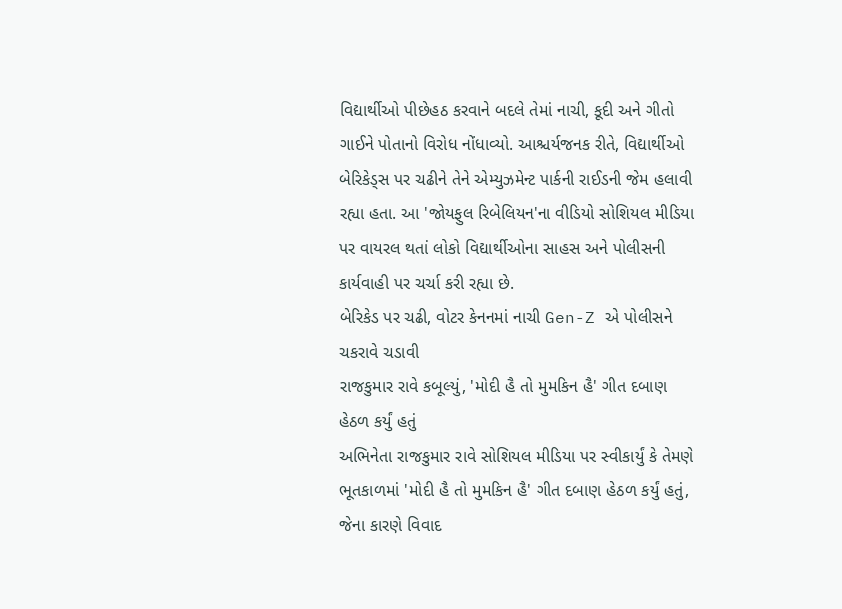વિદ્યાર્થીઓ પીછેહઠ કરવાને બદલે તેમાં નાચી, કૂદી અને ગીતો ગાઈને પોતાનો વિરોધ નોંધાવ્યો. આશ્ચર્યજનક રીતે, વિદ્યાર્થીઓ બેરિકેડ્સ પર ચઢીને તેને એમ્યુઝમેન્ટ પાર્કની રાઈડની જેમ હલાવી રહ્યા હતા. આ 'જોયફુલ રિબેલિયન'ના વીડિયો સોશિયલ મીડિયા પર વાયરલ થતાં લોકો વિદ્યાર્થીઓના સાહસ અને પોલીસની કાર્યવાહી પર ચર્ચા કરી રહ્યા છે.
બેરિકેડ પર ચઢી, વોટર કેનનમાં નાચી Gen-Z એ પોલીસને ચકરાવે ચડાવી
રાજકુમાર રાવે કબૂલ્યું, 'મોદી હૈ તો મુમકિન હૈ' ગીત દબાણ હેઠળ કર્યું હતું
અભિનેતા રાજકુમાર રાવે સોશિયલ મીડિયા પર સ્વીકાર્યું કે તેમણે ભૂતકાળમાં 'મોદી હૈ તો મુમકિન હૈ' ગીત દબાણ હેઠળ કર્યું હતું, જેના કારણે વિવાદ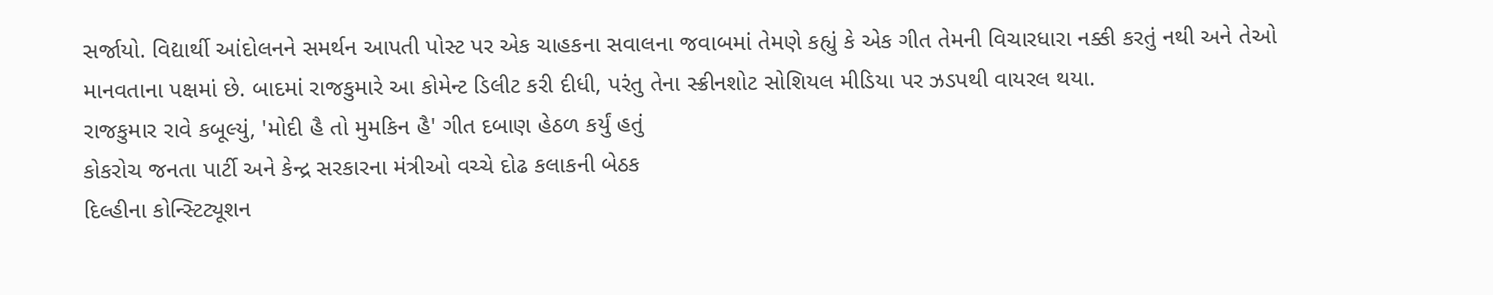સર્જાયો. વિદ્યાર્થી આંદોલનને સમર્થન આપતી પોસ્ટ પર એક ચાહકના સવાલના જવાબમાં તેમણે કહ્યું કે એક ગીત તેમની વિચારધારા નક્કી કરતું નથી અને તેઓ માનવતાના પક્ષમાં છે. બાદમાં રાજકુમારે આ કોમેન્ટ ડિલીટ કરી દીધી, પરંતુ તેના સ્ક્રીનશોટ સોશિયલ મીડિયા પર ઝડપથી વાયરલ થયા.
રાજકુમાર રાવે કબૂલ્યું, 'મોદી હૈ તો મુમકિન હૈ' ગીત દબાણ હેઠળ કર્યું હતું
કોકરોચ જનતા પાર્ટી અને કેન્દ્ર સરકારના મંત્રીઓ વચ્ચે દોઢ કલાકની બેઠક
દિલ્હીના કોન્સ્ટિટ્યૂશન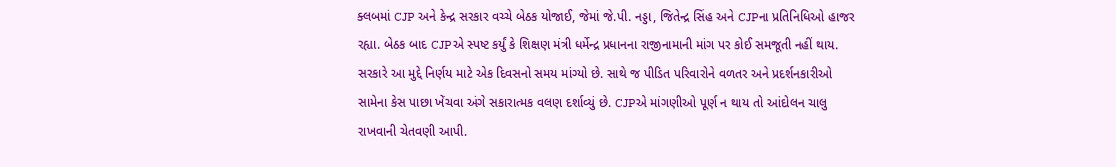ક્લબમાં CJP અને કેન્દ્ર સરકાર વચ્ચે બેઠક યોજાઈ, જેમાં જે.પી. નડ્ડા, જિતેન્દ્ર સિંહ અને CJPના પ્રતિનિધિઓ હાજર રહ્યા. બેઠક બાદ CJPએ સ્પષ્ટ કર્યું કે શિક્ષણ મંત્રી ધર્મેન્દ્ર પ્રધાનના રાજીનામાની માંગ પર કોઈ સમજૂતી નહીં થાય. સરકારે આ મુદ્દે નિર્ણય માટે એક દિવસનો સમય માંગ્યો છે. સાથે જ પીડિત પરિવારોને વળતર અને પ્રદર્શનકારીઓ સામેના કેસ પાછા ખેંચવા અંગે સકારાત્મક વલણ દર્શાવ્યું છે. CJPએ માંગણીઓ પૂર્ણ ન થાય તો આંદોલન ચાલુ રાખવાની ચેતવણી આપી.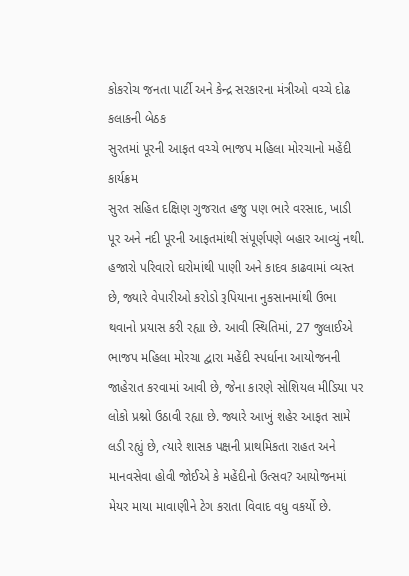કોકરોચ જનતા પાર્ટી અને કેન્દ્ર સરકારના મંત્રીઓ વચ્ચે દોઢ કલાકની બેઠક
સુરતમાં પૂરની આફત વચ્ચે ભાજપ મહિલા મોરચાનો મહેંદી કાર્યક્રમ
સુરત સહિત દક્ષિણ ગુજરાત હજુ પણ ભારે વરસાદ, ખાડી પૂર અને નદી પૂરની આફતમાંથી સંપૂર્ણપણે બહાર આવ્યું નથી. હજારો પરિવારો ઘરોમાંથી પાણી અને કાદવ કાઢવામાં વ્યસ્ત છે, જ્યારે વેપારીઓ કરોડો રૂપિયાના નુકસાનમાંથી ઉભા થવાનો પ્રયાસ કરી રહ્યા છે. આવી સ્થિતિમાં, 27 જુલાઈએ ભાજપ મહિલા મોરચા દ્વારા મહેંદી સ્પર્ધાના આયોજનની જાહેરાત કરવામાં આવી છે, જેના કારણે સોશિયલ મીડિયા પર લોકો પ્રશ્નો ઉઠાવી રહ્યા છે. જ્યારે આખું શહેર આફત સામે લડી રહ્યું છે, ત્યારે શાસક પક્ષની પ્રાથમિકતા રાહત અને માનવસેવા હોવી જોઈએ કે મહેંદીનો ઉત્સવ? આયોજનમાં મેયર માયા માવાણીને ટેગ કરાતા વિવાદ વધુ વકર્યો છે.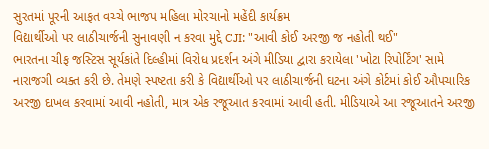સુરતમાં પૂરની આફત વચ્ચે ભાજપ મહિલા મોરચાનો મહેંદી કાર્યક્રમ
વિદ્યાર્થીઓ પર લાઠીચાર્જની સુનાવણી ન કરવા મુદ્દે CJI: "આવી કોઈ અરજી જ નહોતી થઈ"
ભારતના ચીફ જસ્ટિસ સૂર્યકાંતે દિલ્હીમાં વિરોધ પ્રદર્શન અંગે મીડિયા દ્વારા કરાયેલા 'ખોટા રિપોર્ટિંગ' સામે નારાજગી વ્યક્ત કરી છે. તેમણે સ્પષ્ટતા કરી કે વિદ્યાર્થીઓ પર લાઠીચાર્જની ઘટના અંગે કોર્ટમાં કોઈ ઔપચારિક અરજી દાખલ કરવામાં આવી નહોતી, માત્ર એક રજૂઆત કરવામાં આવી હતી. મીડિયાએ આ રજૂઆતને અરજી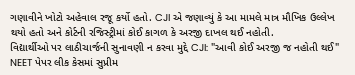ગણાવીને ખોટો અહેવાલ રજૂ કર્યો હતો. CJI એ જણાવ્યું કે આ મામલે માત્ર મૌખિક ઉલ્લેખ થયો હતો અને કોર્ટની રજિસ્ટ્રીમાં કોઈ કાગળ કે અરજી દાખલ થઈ નહોતી.
વિદ્યાર્થીઓ પર લાઠીચાર્જની સુનાવણી ન કરવા મુદ્દે CJI: "આવી કોઈ અરજી જ નહોતી થઈ"
NEET પેપર લીક કેસમાં સુપ્રીમ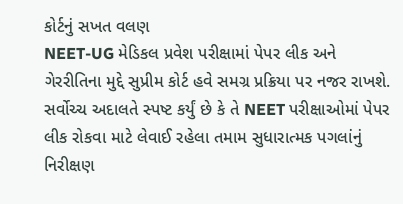કોર્ટનું સખત વલણ
NEET-UG મેડિકલ પ્રવેશ પરીક્ષામાં પેપર લીક અને ગેરરીતિના મુદ્દે સુપ્રીમ કોર્ટ હવે સમગ્ર પ્રક્રિયા પર નજર રાખશે. સર્વોચ્ચ અદાલતે સ્પષ્ટ કર્યું છે કે તે NEET પરીક્ષાઓમાં પેપર લીક રોકવા માટે લેવાઈ રહેલા તમામ સુધારાત્મક પગલાંનું નિરીક્ષણ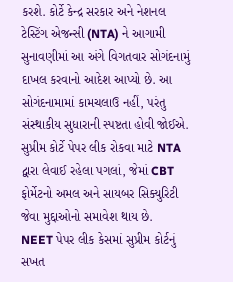કરશે. કોર્ટે કેન્દ્ર સરકાર અને નેશનલ ટેસ્ટિંગ એજન્સી (NTA) ને આગામી સુનાવણીમાં આ અંગે વિગતવાર સોગંદનામું દાખલ કરવાનો આદેશ આપ્યો છે. આ સોગંદનામામાં કામચલાઉ નહીં, પરંતુ સંસ્થાકીય સુધારાની સ્પષ્ટતા હોવી જોઈએ. સુપ્રીમ કોર્ટે પેપર લીક રોકવા માટે NTA દ્વારા લેવાઈ રહેલા પગલાં, જેમાં CBT ફોર્મેટનો અમલ અને સાયબર સિક્યુરિટી જેવા મુદ્દાઓનો સમાવેશ થાય છે.
NEET પેપર લીક કેસમાં સુપ્રીમ કોર્ટનું સખત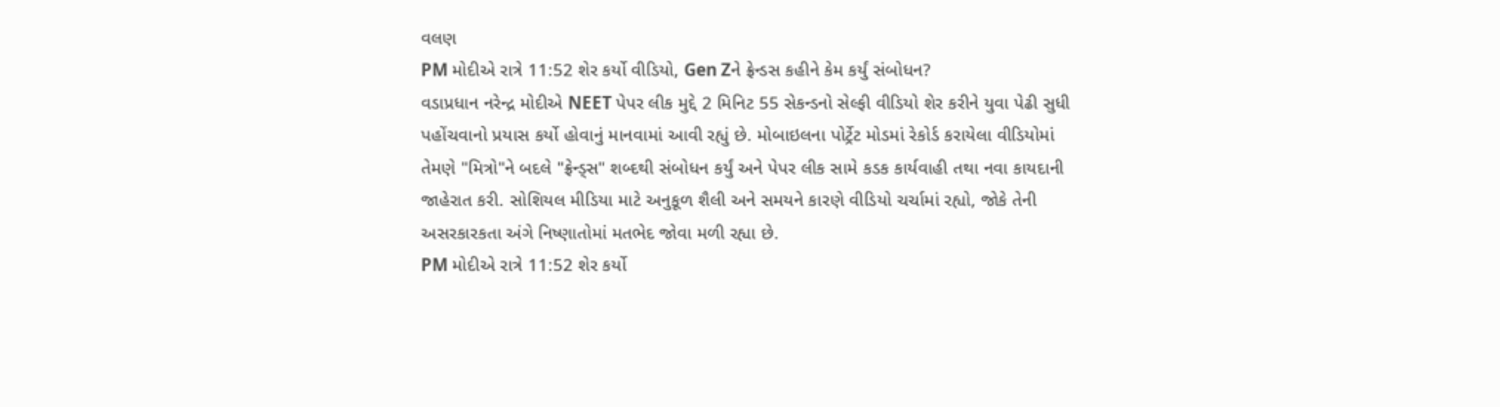વલણ
PM મોદીએ રાત્રે 11:52 શેર કર્યો વીડિયો, Gen Zને ફ્રેન્ડસ કહીને કેમ કર્યું સંબોધન?
વડાપ્રધાન નરેન્દ્ર મોદીએ NEET પેપર લીક મુદ્દે 2 મિનિટ 55 સેકન્ડનો સેલ્ફી વીડિયો શેર કરીને યુવા પેઢી સુધી પહોંચવાનો પ્રયાસ કર્યો હોવાનું માનવામાં આવી રહ્યું છે. મોબાઇલના પોર્ટ્રેટ મોડમાં રેકોર્ડ કરાયેલા વીડિયોમાં તેમણે "મિત્રો"ને બદલે "ફ્રેન્ડ્સ" શબ્દથી સંબોધન કર્યું અને પેપર લીક સામે કડક કાર્યવાહી તથા નવા કાયદાની જાહેરાત કરી. સોશિયલ મીડિયા માટે અનુકૂળ શૈલી અને સમયને કારણે વીડિયો ચર્ચામાં રહ્યો, જોકે તેની અસરકારકતા અંગે નિષ્ણાતોમાં મતભેદ જોવા મળી રહ્યા છે.
PM મોદીએ રાત્રે 11:52 શેર કર્યો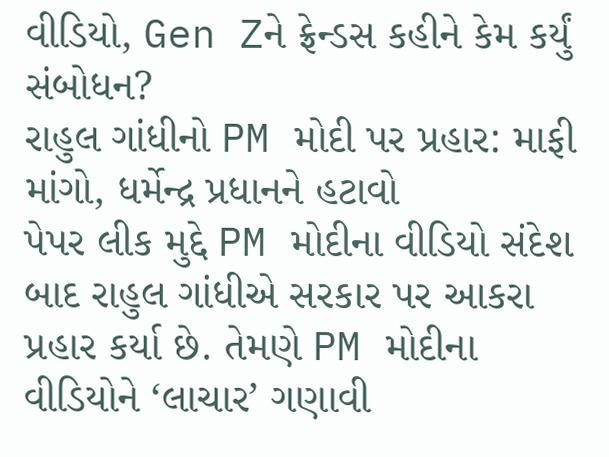વીડિયો, Gen Zને ફ્રેન્ડસ કહીને કેમ કર્યું સંબોધન?
રાહુલ ગાંધીનો PM મોદી પર પ્રહાર: માફી માંગો, ધર્મેન્દ્ર પ્રધાનને હટાવો
પેપર લીક મુદ્દે PM મોદીના વીડિયો સંદેશ બાદ રાહુલ ગાંધીએ સરકાર પર આકરા પ્રહાર કર્યા છે. તેમણે PM મોદીના વીડિયોને ‘લાચાર’ ગણાવી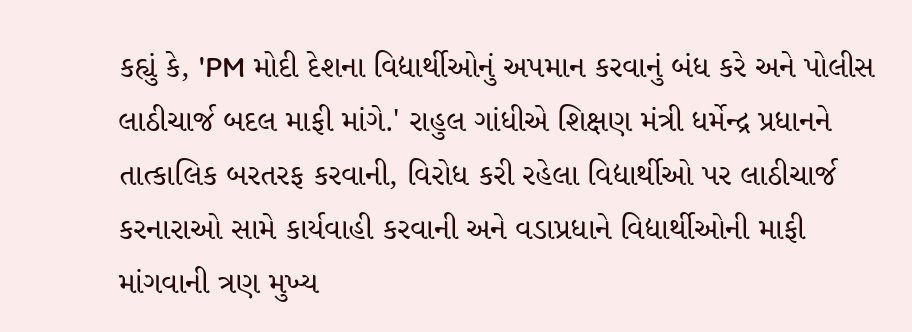કહ્યું કે, 'PM મોદી દેશના વિદ્યાર્થીઓનું અપમાન કરવાનું બંધ કરે અને પોલીસ લાઠીચાર્જ બદલ માફી માંગે.' રાહુલ ગાંધીએ શિક્ષણ મંત્રી ધર્મેન્દ્ર પ્રધાનને તાત્કાલિક બરતરફ કરવાની, વિરોધ કરી રહેલા વિદ્યાર્થીઓ પર લાઠીચાર્જ કરનારાઓ સામે કાર્યવાહી કરવાની અને વડાપ્રધાને વિદ્યાર્થીઓની માફી માંગવાની ત્રણ મુખ્ય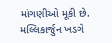માંગણીઓ મૂકી છે. મલ્લિકાર્જુન ખડગે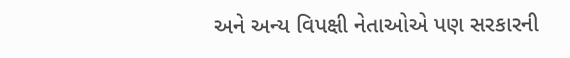અને અન્ય વિપક્ષી નેતાઓએ પણ સરકારની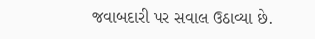જવાબદારી પર સવાલ ઉઠાવ્યા છે.